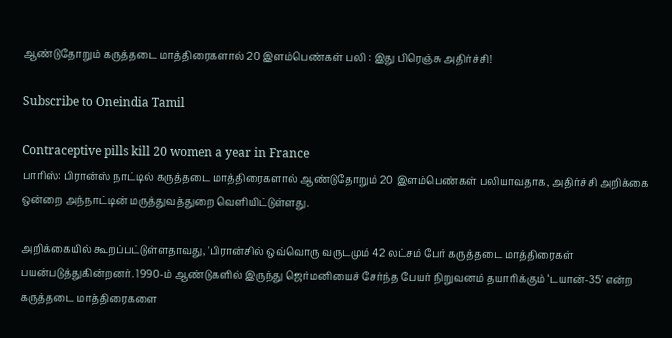ஆண்டுதோறும் கருத்தடை மாத்திரைகளால் 20 இளம்பெண்கள் பலி : இது பிரெஞ்சு அதிர்ச்சி!

Subscribe to Oneindia Tamil

Contraceptive pills kill 20 women a year in France
பாரிஸ்: பிரான்ஸ் நாட்டில் கருத்தடை மாத்திரைகளால் ஆண்டுதோறும் 20 இளம்பெண்கள் பலியாவதாக, அதிர்ச்சி அறிக்கை ஒன்றை அந்நாட்டின் மருத்துவத்துறை வெளியிட்டுள்ளது.

அறிக்கையில் கூறப்பட்டுள்ளதாவது, 'பிரான்சில் ஒவ்வொரு வருடமும் 42 லட்சம் பேர் கருத்தடை மாத்திரைகள் பயன்படுத்துகின்றனர். 1990-ம் ஆண்டுகளில் இருந்து ஜெர்மனியைச் சேர்ந்த பேயர் நிறுவனம் தயாரிக்கும் ‘டயான்-35' என்ற கருத்தடை மாத்திரைகளை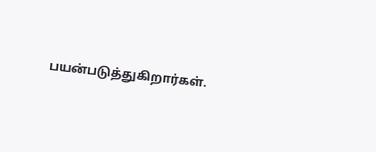பயன்படுத்துகிறார்கள்.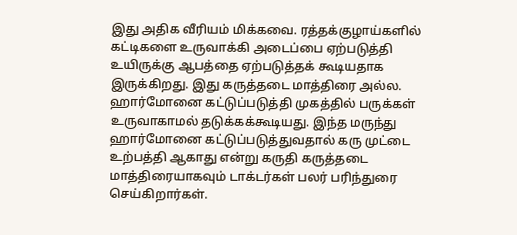இது அதிக வீரியம் மிக்கவை. ரத்தக்குழாய்களில் கட்டிகளை உருவாக்கி அடைப்பை ஏற்படுத்தி உயிருக்கு ஆபத்தை ஏற்படுத்தக் கூடியதாக இருக்கிறது. இது கருத்தடை மாத்திரை அல்ல. ஹார்மோனை கட்டுப்படுத்தி முகத்தில் பருக்கள் உருவாகாமல் தடுக்கக்கூடியது. இந்த மருந்து ஹார்மோனை கட்டுப்படுத்துவதால் கரு முட்டை உற்பத்தி ஆகாது என்று கருதி கருத்தடை மாத்திரையாகவும் டாக்டர்கள் பலர் பரிந்துரை செய்கிறார்கள்.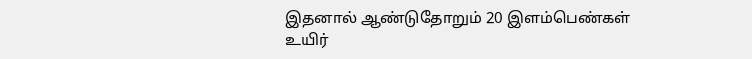இதனால் ஆண்டுதோறும் 20 இளம்பெண்கள் உயிர்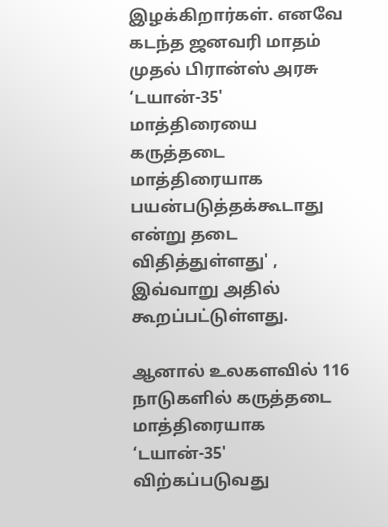இழக்கிறார்கள். எனவே கடந்த ஜனவரி மாதம் முதல் பிரான்ஸ் அரசு ‘டயான்-35' மாத்திரையை கருத்தடை மாத்திரையாக பயன்படுத்தக்கூடாது என்று தடை விதித்துள்ளது' , இவ்வாறு அதில் கூறப்பட்டுள்ளது.

ஆனால் உலகளவில் 116 நாடுகளில் கருத்தடை மாத்திரையாக ‘டயான்-35' விற்கப்படுவது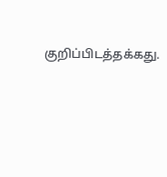குறிப்பிடத்தக்கது.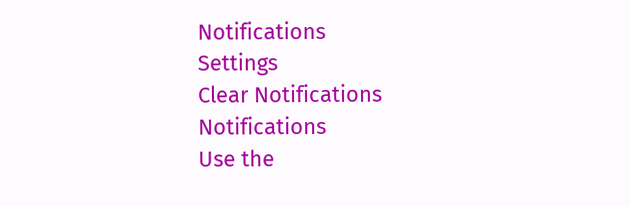Notifications
Settings
Clear Notifications
Notifications
Use the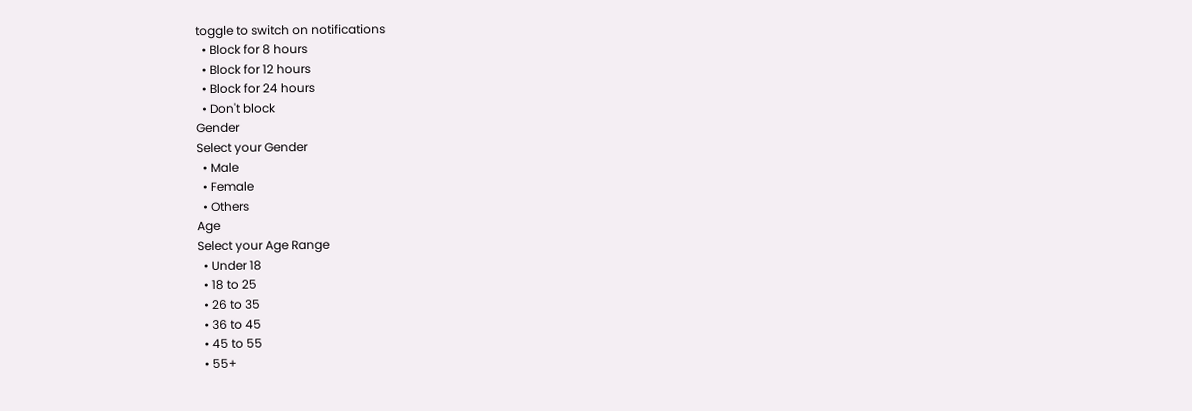toggle to switch on notifications
  • Block for 8 hours
  • Block for 12 hours
  • Block for 24 hours
  • Don't block
Gender
Select your Gender
  • Male
  • Female
  • Others
Age
Select your Age Range
  • Under 18
  • 18 to 25
  • 26 to 35
  • 36 to 45
  • 45 to 55
  • 55+